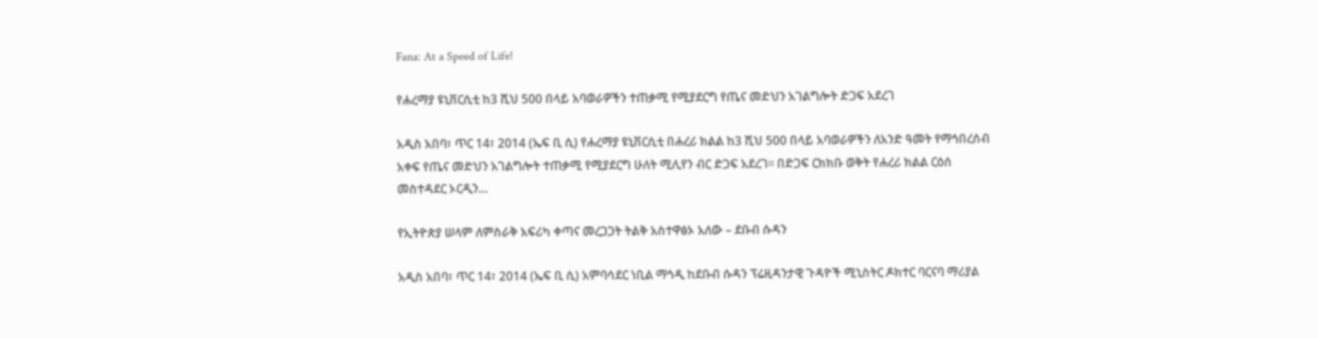Fana: At a Speed of Life!

የሐረማያ ዩኒቨርሲቲ ከ3 ሺህ 500 በላይ አባወራዎችን ተጠቃሚ የሚያደርግ የጤና መድህን አገልግሎት ድጋፍ አደረገ

አዲስ አበባ፣ ጥር 14፣ 2014 (ኤፍ ቢ ሲ) የሐረማያ ዩኒቨርሲቲ በሐረሪ ክልል ከ3 ሺህ 500 በላይ አባወራዎችን ለአንድ ዓመት የማኅበረሰብ አቀፍ የጤና መድህን አገልግሎት ተጠቃሚ የሚያደርግ ሁለት ሚሊየን ብር ድጋፍ አደረገ፡፡ በድጋፍ ርክክቡ ወቅት የሐረሪ ክልል ርዕሰ መስተዳደር ኦርዲን…

የኢትዮጵያ ሠላም ለምስራቅ አፍሪካ ቀጣና መረጋጋት ትልቅ አስተዋፅኦ አለው – ደቡብ ሱዳን

አዲስ አበባ፣ ጥር 14፣ 2014 (ኤፍ ቢ ሲ) አምባሳደር ነቢል ማኅዲ ከደቡብ ሱዳን ፕሬዚዳንታዊ ጉዳዮች ሚኒስትር ዶክተር ባርናባ ማሪያል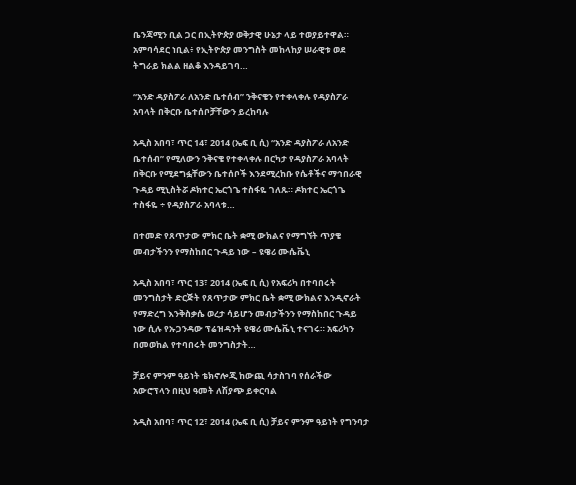ቤንጃሚን ቢል ጋር በኢትዮጵያ ወቅታዊ ሁኔታ ላይ ተወያይተዋል። አምባሳደር ነቢል፥ የኢትዮጵያ መንግስት መከላከያ ሠራዊቱ ወደ ትግራይ ክልል ዘልቆ እንዳይገባ…

“አንድ ዳያስፖራ ለአንድ ቤተሰብ” ንቅናቄን የተቀላቀሉ የዳያስፖራ አባላት በቅርቡ ቤተሰቦቻቸውን ይረከባሉ

አዲስ አበባ፣ ጥር 14፣ 2014 (ኤፍ ቢ ሲ) “አንድ ዳያስፖራ ለአንድ ቤተሰብ” የሚለውን ንቅናቄ የተቀላቀሉ በርካታ የዳያስፖራ አባላት በቅርቡ የሚደግፏቸውን ቤተሰቦች እንደሚረከቡ የሴቶችና ማኅበራዊ ጉዳይ ሚኒስትሯ ዶክተር ኤርጎጌ ተስፋዬ ገለጹ። ዶክተር ኤርጎጌ ተስፋዬ ÷ የዳያስፖራ አባላቱ…

በተመድ የጸጥታው ምክር ቤት ቋሚ ውክልና የማግኘት ጥያቄ መብታችንን የማስከበር ጉዳይ ነው – ዩዌሪ ሙሴቬኒ

አዲስ አበባ፣ ጥር 13፣ 2014 (ኤፍ ቢ ሲ) የአፍሪካ በተባበሩት መንግስታት ድርጅት የጸጥታው ምክር ቤት ቋሚ ውክልና እንዲኖራት የማድረግ እንቅስቃሴ ወረታ ሳይሆን መብታችንን የማስከበር ጉዳይ ነው ሲሉ የኡጋንዳው ፕሬዝዳንት ዩዌሪ ሙሴቬኒ ተናገሩ። አፍሪካን በመወከል የተባበሩት መንግስታት…

ቻይና ምንም ዓይነት ቴክኖሎጂ ከውጪ ሳታስገባ የሰራችው አውሮፕላን በዚህ ዓመት ለሽያጭ ይቀርባል

አዲስ አበባ፣ ጥር 12፣ 2014 (ኤፍ ቢ ሲ) ቻይና ምንም ዓይነት የግንባታ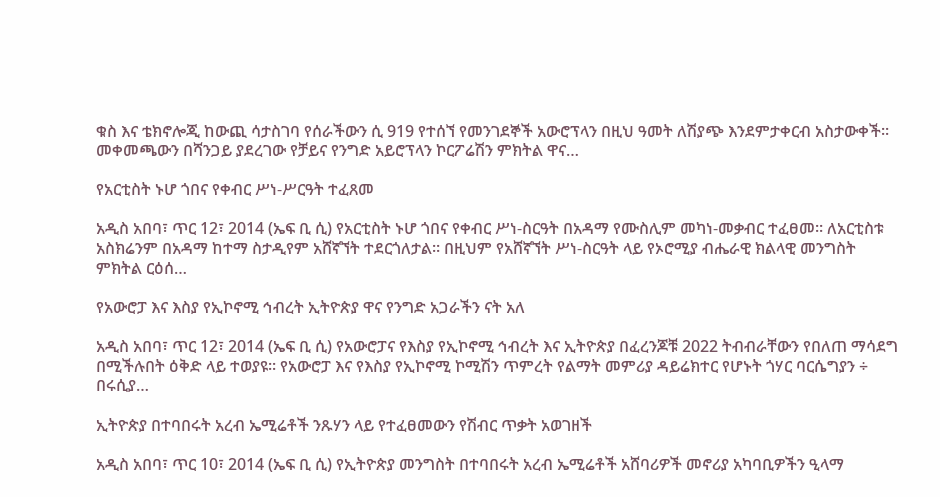ቁስ እና ቴክኖሎጂ ከውጪ ሳታስገባ የሰራችውን ሲ 919 የተሰኘ የመንገደኞች አውሮፕላን በዚህ ዓመት ለሽያጭ እንደምታቀርብ አስታውቀች፡፡ መቀመጫውን በሻንጋይ ያደረገው የቻይና የንግድ አይሮፕላን ኮርፖሬሽን ምክትል ዋና…

የአርቲስት ኑሆ ጎበና የቀብር ሥነ-ሥርዓት ተፈጸመ

አዲስ አበባ፣ ጥር 12፣ 2014 (ኤፍ ቢ ሲ) የአርቲስት ኑሆ ጎበና የቀብር ሥነ-ስርዓት በአዳማ የሙስሊም መካነ-መቃብር ተፈፀመ። ለአርቲስቱ አስክሬንም በአዳማ ከተማ ስታዲየም አሸኛኘት ተደርጎለታል። በዚህም የአሸኛኘት ሥነ-ስርዓት ላይ የኦሮሚያ ብሔራዊ ክልላዊ መንግስት ምክትል ርዕሰ…

የአውሮፓ እና እስያ የኢኮኖሚ ኅብረት ኢትዮጵያ ዋና የንግድ አጋራችን ናት አለ

አዲስ አበባ፣ ጥር 12፣ 2014 (ኤፍ ቢ ሲ) የአውሮፓና የእስያ የኢኮኖሚ ኅብረት እና ኢትዮጵያ በፈረንጆቹ 2022 ትብብራቸውን የበለጠ ማሳደግ በሚችሉበት ዕቅድ ላይ ተወያዩ፡፡ የአውሮፓ እና የእስያ የኢኮኖሚ ኮሚሽን ጥምረት የልማት መምሪያ ዳይሬክተር የሆኑት ጎሃር ባርሴግያን ÷ በሩሲያ…

ኢትዮጵያ በተባበሩት አረብ ኤሚሬቶች ንጹሃን ላይ የተፈፀመውን የሽብር ጥቃት አወገዘች

አዲስ አበባ፣ ጥር 10፣ 2014 (ኤፍ ቢ ሲ) የኢትዮጵያ መንግስት በተባበሩት አረብ ኤሚሬቶች አሸባሪዎች መኖሪያ አካባቢዎችን ዒላማ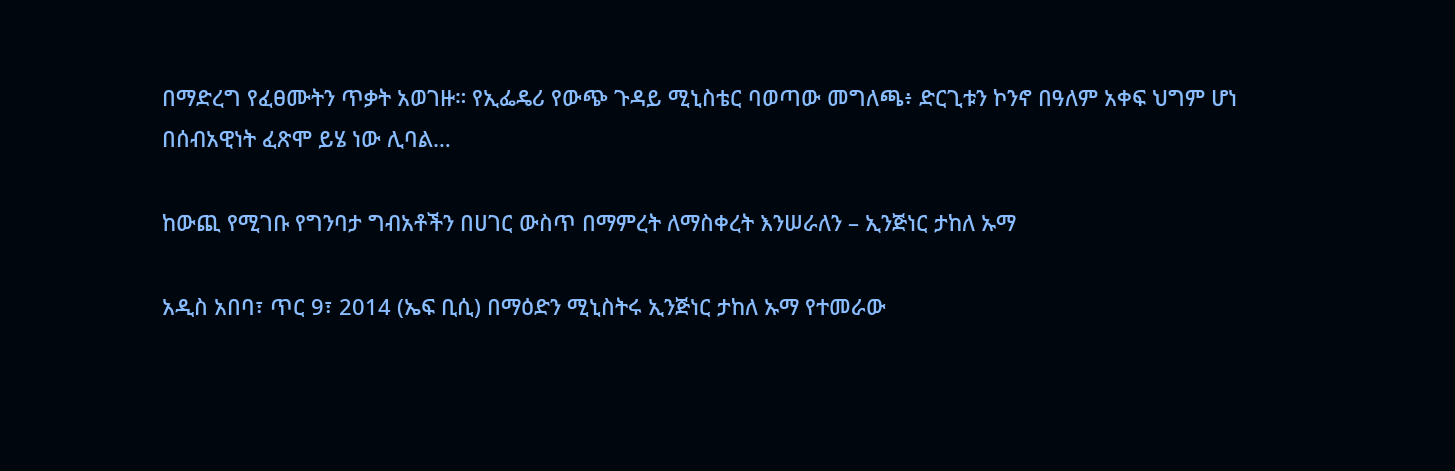በማድረግ የፈፀሙትን ጥቃት አወገዙ። የኢፌዴሪ የውጭ ጉዳይ ሚኒስቴር ባወጣው መግለጫ፥ ድርጊቱን ኮንኖ በዓለም አቀፍ ህግም ሆነ በሰብአዊነት ፈጽሞ ይሄ ነው ሊባል…

ከውጪ የሚገቡ የግንባታ ግብአቶችን በሀገር ውስጥ በማምረት ለማስቀረት እንሠራለን – ኢንጅነር ታከለ ኡማ

አዲስ አበባ፣ ጥር 9፣ 2014 (ኤፍ ቢሲ) በማዕድን ሚኒስትሩ ኢንጅነር ታከለ ኡማ የተመራው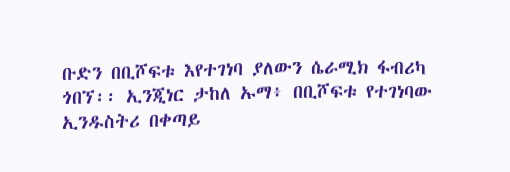ቡድን በቢሾፍቱ እየተገነባ ያለውን ሴራሚክ ፋብሪካ ጎበኘ፡፡ ኢንጂነር ታከለ ኡማ፥ በቢሾፍቱ የተገነባው ኢንዱስትሪ በቀጣይ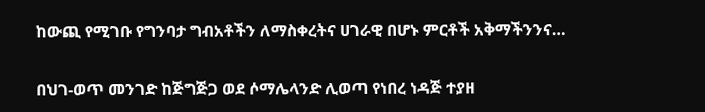ከውጪ የሚገቡ የግንባታ ግብአቶችን ለማስቀረትና ሀገራዊ በሆኑ ምርቶች አቅማችንንና…

በህገ-ወጥ መንገድ ከጅግጅጋ ወደ ሶማሌላንድ ሊወጣ የነበረ ነዳጅ ተያዘ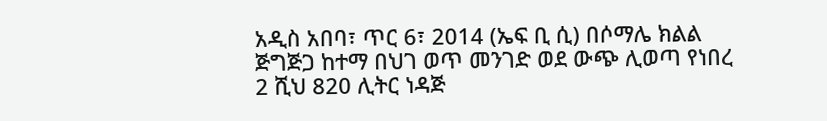አዲስ አበባ፣ ጥር 6፣ 2014 (ኤፍ ቢ ሲ) በሶማሌ ክልል ጅግጅጋ ከተማ በህገ ወጥ መንገድ ወደ ውጭ ሊወጣ የነበረ 2 ሺህ 820 ሊትር ነዳጅ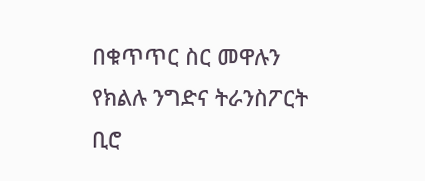በቁጥጥር ስር መዋሉን የክልሉ ንግድና ትራንስፖርት ቢሮ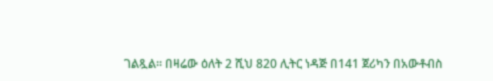ገልጿል፡፡ በዛሬው ዕለት 2 ሺህ 820 ሊትር ነዳጅ በ141 ጀሪካን በአውቶብስ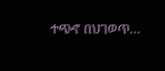ተጭኖ በህገወጥ…